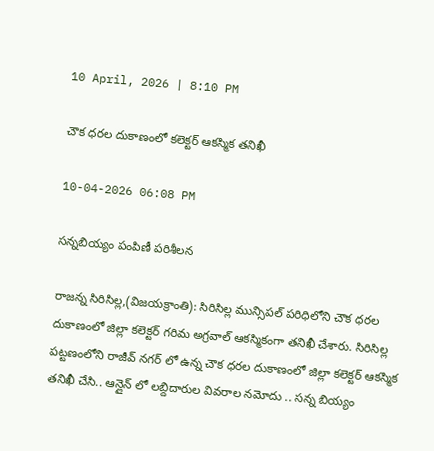10 April, 2026 | 8:10 PM

చౌక ధరల దుకాణంలో కలెక్టర్ ఆకస్మిక తనిఖీ

10-04-2026 06:08 PM

సన్నబియ్యం పంపిణీ పరిశీలన

రాజన్న సిరిసిల్ల,(విజయక్రాంతి): సిరిసిల్ల మున్సిపల్ పరిధిలోని చౌక ధరల దుకాణంలో జిల్లా కలెక్టర్ గరిమ అగ్రవాల్ ఆకస్మికంగా తనిఖీ చేశారు. సిరిసిల్ల పట్టణంలోని రాజీవ్ నగర్ లో ఉన్న చౌక ధరల దుకాణంలో జిల్లా కలెక్టర్ ఆకస్మిక తనిఖీ చేసి.. ఆన్లైన్ లో లబ్దిదారుల వివరాల నమోదు .. సన్న బియ్యం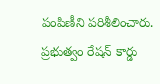పంపిణీని పరిశీలించారు. ప్రభుత్వం రేషన్ కార్డు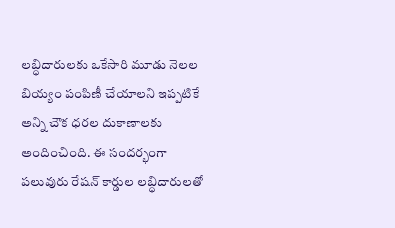లబ్ధిదారులకు ఒకేసారి మూడు నెలల బియ్యం పంపిణీ చేయాలని ఇప్పటికే అన్ని చౌక ధరల దుకాణాలకు అందించింది. ఈ సందర్భంగా పలువురు రేషన్ కార్డుల లబ్ధిదారులతో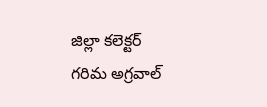జిల్లా కలెక్టర్ గరిమ అగ్రవాల్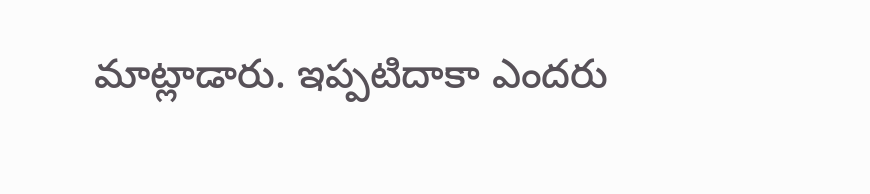మాట్లాడారు. ఇప్పటిదాకా ఎందరు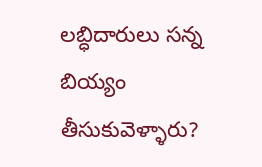లబ్ధిదారులు సన్న బియ్యం తీసుకువెళ్ళారు?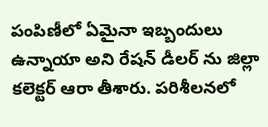పంపిణీలో ఏమైనా ఇబ్బందులు ఉన్నాయా అని రేషన్ డీలర్ ను జిల్లా కలెక్టర్ ఆరా తీశారు. పరిశీలనలో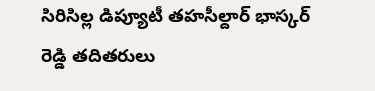సిరిసిల్ల డిప్యూటీ తహసీల్దార్ భాస్కర్ రెడ్డి తదితరులు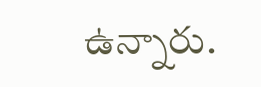ఉన్నారు.